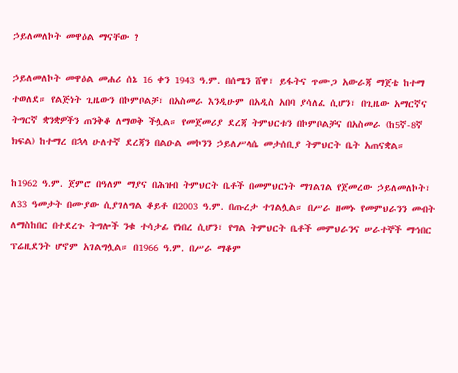ኃይለመለኮት መዋዕል ማናቸው ?

ኃይለመለኮት መዋዕል መሐሪ ሰኔ 16 ቀን 1943 ዓ.ም. በሰሜን ሸዋ፣ ይፋትና ጥሙጋ አውራጃ ማጀቴ ከተማ ተወለደ። የልጅነት ጊዜውን በኮምቦልቻ፣ በአስመራ እንዲሁም በአዲስ አበባ ያሳለፈ ሲሆን፣ በጊዜው አማርኛና ትግርኛ ቋንቋዎችን ጠንቅቆ ለማወቅ ችሏል። የመጀመሪያ ደረጃ ትምህርቱን በኮምቦልቻና በአስመራ (ከ5ኛ-8ኛ ክፍል) ከተማረ በኋላ ሁለተኛ ደረጃን በልዑል መኮንን ኃይለሥላሴ መታሰቢያ ትምህርት ቤት አጠናቋል።

ከ1962 ዓ.ም. ጀምሮ በዓለም ማያና በሕዝብ ትምህርት ቤቶች በመምህርነት ማገልገል የጀመረው ኃይለመለኮት፣ ለ33 ዓመታት በሙያው ሲያገለግል ቆይቶ በ2003 ዓ.ም. በጡረታ ተገልሏል። በሥራ ዘመኑ የመምህራንን መብት ለማስከበር በተደረጉ ትግሎች ንቁ ተሳታፊ የነበረ ሲሆን፣ የግል ትምህርት ቤቶች መምህራንና ሠራተኞች ማኅበር ፕሬዚደንት ሆኖም አገልግሏል። በ1966 ዓ.ም. በሥራ ማቆም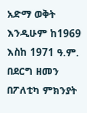አድማ ወቅት እንዲሁም ከ1969 እስከ 1971 ዓ.ም. በደርግ ዘመን በፖለቲካ ምክንያት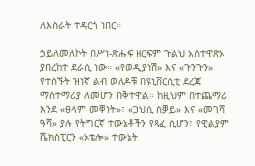ለእስራት ተዳርጎ ነበር።

ኃይለመለኮት በሥነ-ጽሑፍ ዘርፍም ጉልህ አስተዋጽኦ ያበረከተ ደራሲ ነው። «የወዲያነሽ» እና «ጉንጉን» የተሰኙት ዝነኛ ልብ ወለዶቹ በዩኒቨርሲቲ ደረጃ ማስተማሪያ ለመሆን በቅተዋል። ከዚህም በተጨማሪ እንደ «ፀላም መቐነት»፣ «ጋህሲ ስቓይ» እና «መገሻ ዓሻ» ያሉ የትግርኛ ተውኔቶችን የጻፈ ሲሆን፣ የዊልያም ሼክስፒርን «ኦቴሎ» ተውኔት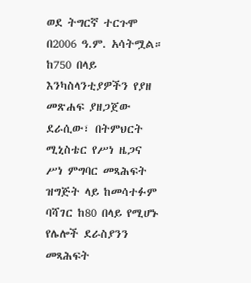ወደ ትግርኛ ተርጉሞ በ2006 ዓ.ም. አሳትሟል። ከ750 በላይ እንካስላንቲያዎችን የያዘ መጽሐፍ ያዘጋጀው ደራሲው፣ በትምህርት ሚኒስቴር የሥነ ዜጋና ሥነ ምግባር መጻሕፍት ዝግጅት ላይ ከመሳተፉም ባሻገር ከ80 በላይ የሚሆኑ የሌሎች ደራስያንን መጻሕፍት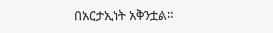በአርታኢነት አቅንቷል።